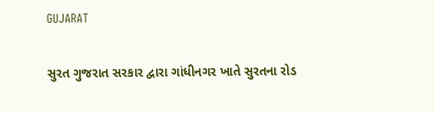GUJARAT

સુરત ગુજરાત સરકાર દ્વારા ગાંધીનગર ખાતે સુરતના રોડ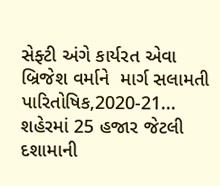સેફ્ટી અંગે કાર્યરત એવા બ્રિજેશ વર્માને  માર્ગ સલામતી પારિતોષિક,2020-21...
શહેરમાં 25 હજાર જેટલી દશામાની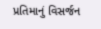પ્રતિમાનું વિસર્જન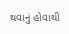થવાનું હોવાથી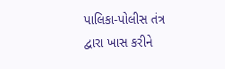પાલિકા-પોલીસ તંત્ર દ્વારા ખાસ કરીને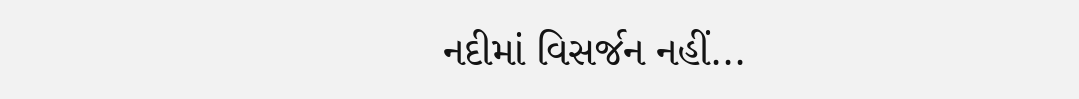નદીમાં વિસર્જન નહીં...